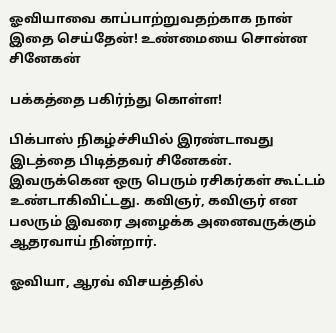ஓவியாவை காப்பாற்றுவதற்காக நான் இதை செய்தேன்! உண்மையை சொன்ன சினேகன்

பக்கத்தை பகிர்ந்து கொள்ள!

பிக்பாஸ் நிகழ்ச்சியில் இரண்டாவது இடத்தை பிடித்தவர் சினேகன். இவருக்கென ஒரு பெரும் ரசிகர்கள் கூட்டம் உண்டாகிவிட்டது. கவிஞர், கவிஞர் என பலரும் இவரை அழைக்க அனைவருக்கும் ஆதரவாய் நின்றார்.

ஓவியா, ஆரவ் விசயத்தில்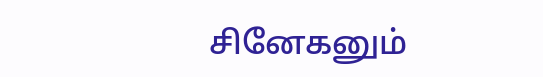சினேகனும்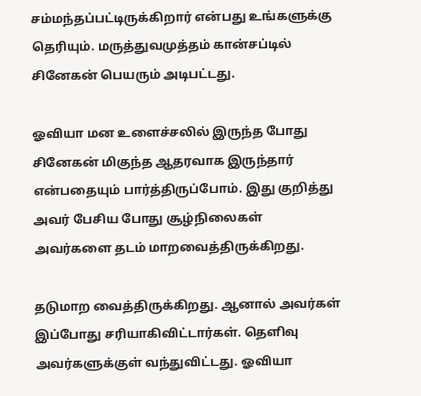சம்மந்தப்பட்டிருக்கிறார் என்பது உங்களுக்கு தெரியும். மருத்துவமுத்தம் கான்சப்டில் சினேகன் பெயரும் அடிபட்டது.

ஓவியா மன உளைச்சலில் இருந்த போது சினேகன் மிகுந்த ஆதரவாக இருந்தார் என்பதையும் பார்த்திருப்போம். இது குறித்து அவர் பேசிய போது சூழ்நிலைகள் அவர்களை தடம் மாறவைத்திருக்கிறது.

தடுமாற வைத்திருக்கிறது. ஆனால் அவர்கள் இப்போது சரியாகிவிட்டார்கள். தெளிவு அவர்களுக்குள் வந்துவிட்டது. ஓவியா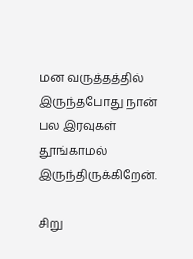மன வருத்தத்தில் இருந்தபோது நான் பல இரவுகள் தூங்காமல் இருந்திருக்கிறேன்.

சிறு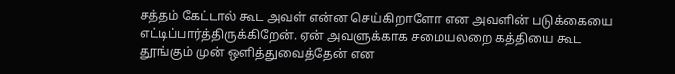சத்தம் கேட்டால் கூட அவள் என்ன செய்கிறாளோ என அவளின் படுக்கையை எட்டிப்பார்த்திருக்கிறேன். ஏன் அவளுக்காக சமையலறை கத்தியை கூட தூங்கும் முன் ஒளித்துவைத்தேன் என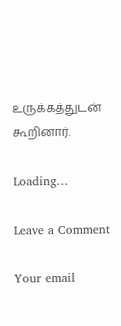உருக்கத்துடன் கூறினார்.

Loading…

Leave a Comment

Your email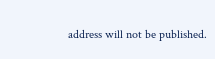address will not be published.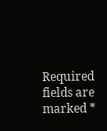Required fields are marked *